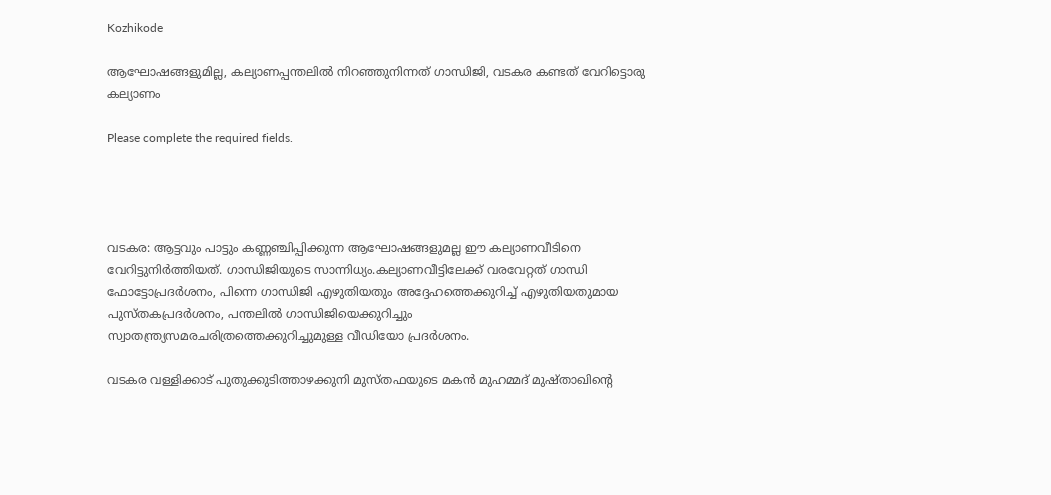Kozhikode

ആഘോഷങ്ങളുമില്ല, കല്യാണപ്പന്തലില്‍ നിറഞ്ഞുനിന്നത് ഗാന്ധിജി, വടകര കണ്ടത് വേറിട്ടൊരു കല്യാണം

Please complete the required fields.




വടകര: ആട്ടവും പാട്ടും കണ്ണഞ്ചിപ്പിക്കുന്ന ആഘോഷങ്ങളുമല്ല ഈ കല്യാണവീടിനെ വേറിട്ടുനിര്‍ത്തിയത്. ഗാന്ധിജിയുടെ സാന്നിധ്യം.കല്യാണവീട്ടിലേക്ക് വരവേറ്റത് ഗാന്ധി ഫോട്ടോപ്രദര്‍ശനം, പിന്നെ ഗാന്ധിജി എഴുതിയതും അദ്ദേഹത്തെക്കുറിച്ച് എഴുതിയതുമായ പുസ്തകപ്രദര്‍ശനം, പന്തലില്‍ ഗാന്ധിജിയെക്കുറിച്ചും സ്വാതന്ത്ര്യസമരചരിത്രത്തെക്കുറിച്ചുമുള്ള വീഡിയോ പ്രദര്‍ശനം.

വടകര വള്ളിക്കാട് പുതുക്കുടിത്താഴക്കുനി മുസ്തഫയുടെ മകന്‍ മുഹമ്മദ് മുഷ്താഖിന്റെ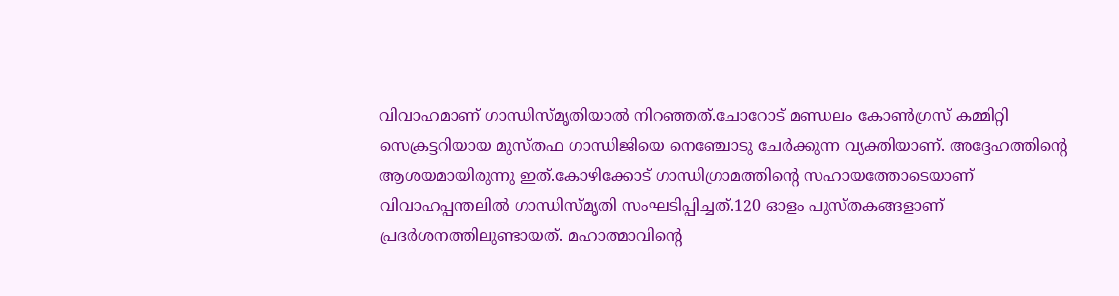വിവാഹമാണ് ഗാന്ധിസ്മൃതിയാല്‍ നിറഞ്ഞത്.ചോറോട് മണ്ഡലം കോണ്‍ഗ്രസ് കമ്മിറ്റി സെക്രട്ടറിയായ മുസ്തഫ ഗാന്ധിജിയെ നെഞ്ചോടു ചേര്‍ക്കുന്ന വ്യക്തിയാണ്. അദ്ദേഹത്തിന്റെ ആശയമായിരുന്നു ഇത്.കോഴിക്കോട് ഗാന്ധിഗ്രാമത്തിന്റെ സഹായത്തോടെയാണ് വിവാഹപ്പന്തലില്‍ ഗാന്ധിസ്മൃതി സംഘടിപ്പിച്ചത്.120 ഓളം പുസ്തകങ്ങളാണ് പ്രദര്‍ശനത്തിലുണ്ടായത്. മഹാത്മാവിന്റെ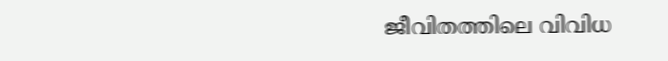ജീവിതത്തിലെ വിവിധ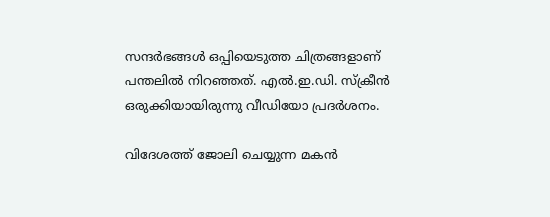സന്ദര്‍ഭങ്ങള്‍ ഒപ്പിയെടുത്ത ചിത്രങ്ങളാണ് പന്തലില്‍ നിറഞ്ഞത്. എല്‍.ഇ.ഡി. സ്‌ക്രീന്‍ ഒരുക്കിയായിരുന്നു വീഡിയോ പ്രദര്‍ശനം.

വിദേശത്ത് ജോലി ചെയ്യുന്ന മകന്‍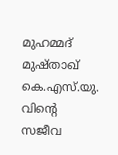മുഹമ്മദ് മുഷ്താഖ് കെ.എസ്.യു. വിന്റെ സജീവ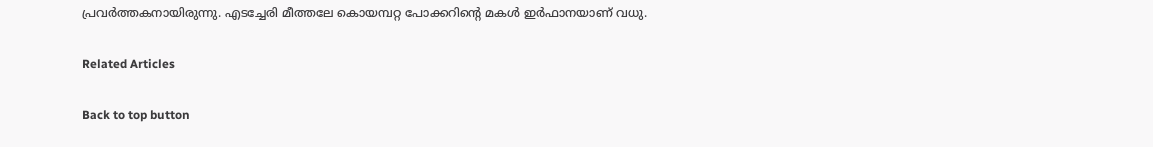പ്രവര്‍ത്തകനായിരുന്നു. എടച്ചേരി മീത്തലേ കൊയമ്പറ്റ പോക്കറിന്റെ മകള്‍ ഇര്‍ഫാനയാണ് വധു.

Related Articles

Back to top button